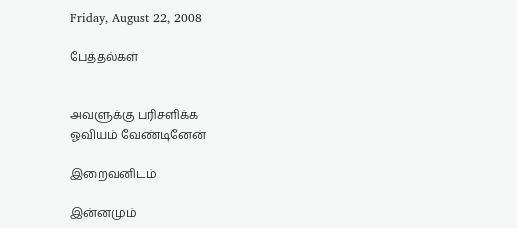Friday, August 22, 2008

பேத்தல்கள்


அவளுக்கு பரிசளிக்க
ஓவியம் வேண்டினேன்

இறைவனிடம்

இன்னமும்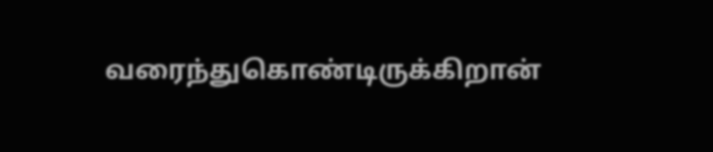வரைந்துகொண்டிருக்கிறான்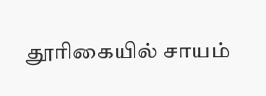தூரிகையில் சாயம்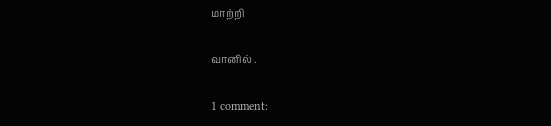மாற்றி

வானில் .

1 comment: